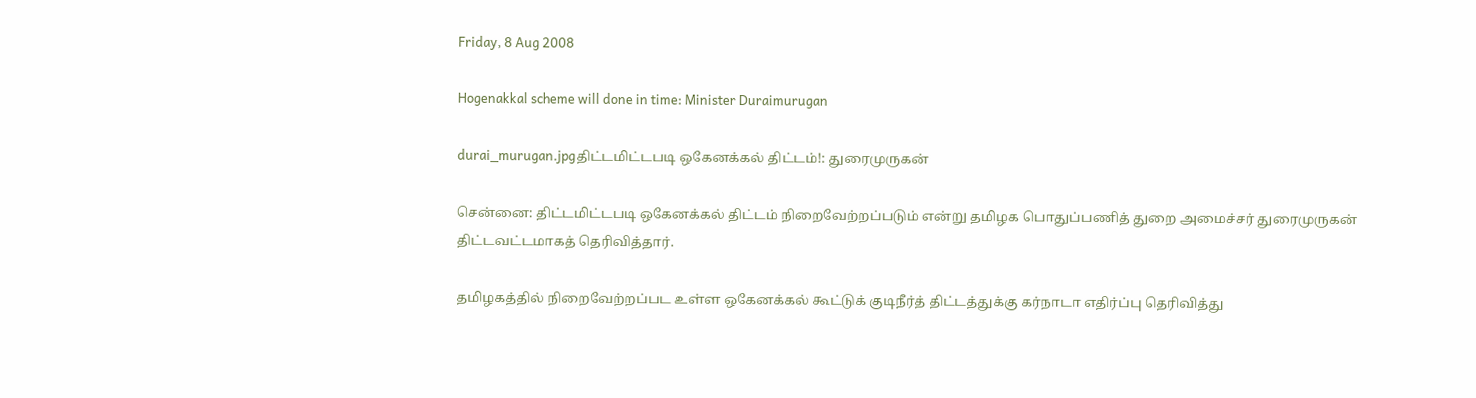Friday, 8 Aug 2008

Hogenakkal scheme will done in time: Minister Duraimurugan

durai_murugan.jpgதிட்டமிட்டபடி ஒகேனக்கல் திட்டம்!: துரைமுருகன்

சென்னை: திட்டமிட்டபடி ஒகேனக்கல் திட்டம் நிறைவேற்றப்படும் என்று தமிழக பொதுப்பணித் துறை அமைச்சர் துரைமுருகன் திட்டவட்டமாகத் தெரிவித்தார்.

தமிழகத்தில் நிறைவேற்றப்பட உள்ள ஒகேனக்கல் கூட்டுக் குடிநீர்த் திட்டத்துக்கு கர்நாடா எதிர்ப்பு தெரிவித்து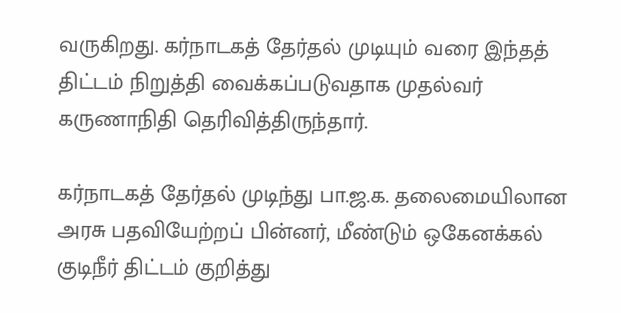வருகிறது. கர்நாடகத் தேர்தல் முடியும் வரை இந்தத் திட்டம் நிறுத்தி வைக்கப்படுவதாக முதல்வர் கருணாநிதி தெரிவித்திருந்தார்.

கர்நாடகத் தேர்தல் முடிந்து பா.ஜ.க. தலைமையிலான அரசு பதவியேற்றப் பின்னர், மீண்டும் ஒகேனக்கல் குடிநீர் திட்டம் குறித்து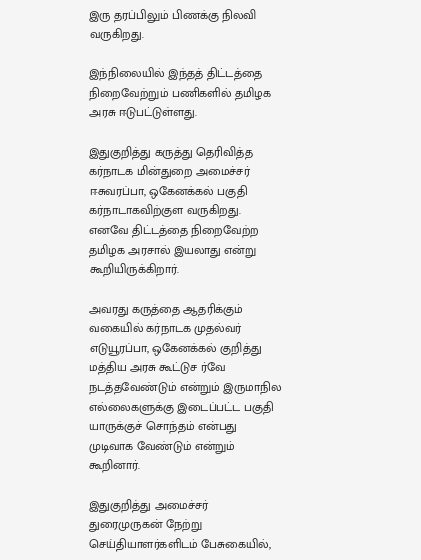இரு தரப்பிலும் பிணக்கு நிலவி வருகிறது.

இந்நிலையில் இந்தத் திட்டத்தை நிறைவேற்றும் பணிகளில் தமிழக அரசு ஈடுபட்டுள்ளது.

இதுகுறித்து கருத்து தெரிவித்த கர்நாடக மின்துறை அமைச்சர் ஈசுவரப்பா, ஒகேனக்கல் பகுதி கர்நாடாகவிற்குள வருகிறது. எனவே திட்டத்தை நிறைவேற்ற தமிழக அரசால் இயலாது என்று கூறியிருக்கிறார்.

அவரது கருத்தை ஆதரிக்கும் வகையில் கர்நாடக முதல்வர் எடுயூரப்பா, ஒகேனக்கல் குறித்து மத்திய அரசு கூட்டுச ர்வே நடத்தவேண்டும் என்றும் இருமாநில எல்லைகளுக்கு இடைப்பட்ட பகுதி யாருக்குச் சொந்தம் என்பது முடிவாக வேண்டும் என்றும் கூறினார்.

இதுகுறித்து அமைச்சர் துரைமுருகன் நேற்று செய்தியாளர்களிடம் பேசுகையில்,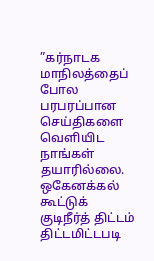”கர்நாடக மாநிலத்தைப் போல பரபரப்பான செய்திகளை வெளியிட நாங்கள் தயாரில்லை. ஒகேனக்கல் கூட்டுக் குடிநீர்த் திட்டம் திட்டமிட்டபடி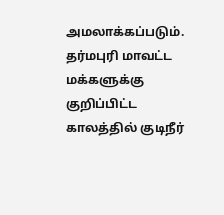அமலாக்கப்படும். தர்மபுரி மாவட்ட மக்களுக்கு குறிப்பிட்ட காலத்தில் குடிநீர்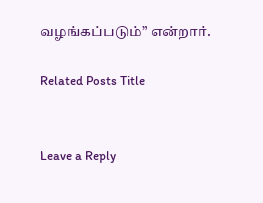வழங்கப்படும்” என்றார்.

Related Posts Title


Leave a Reply